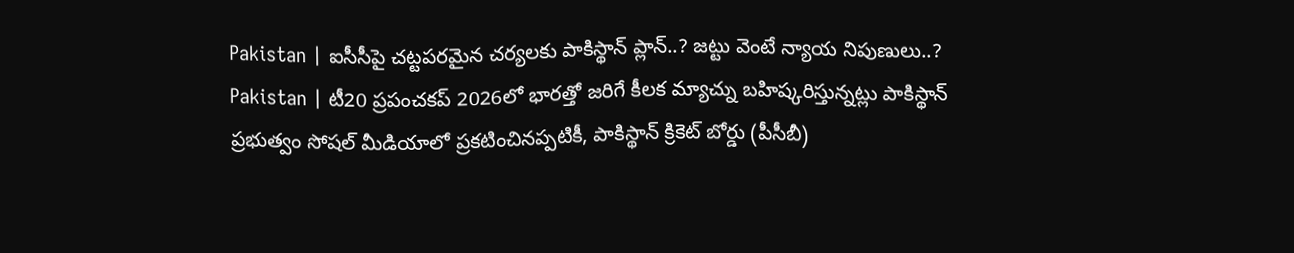Pakistan | ఐసీసీపై చట్టపరమైన చర్యలకు పాకిస్థాన్ ప్లాన్..? జట్టు వెంటే న్యాయ నిపుణులు..?
Pakistan | టీ20 ప్రపంచకప్ 2026లో భారత్తో జరిగే కీలక మ్యాచ్ను బహిష్కరిస్తున్నట్లు పాకిస్థాన్ ప్రభుత్వం సోషల్ మీడియాలో ప్రకటించినప్పటికీ, పాకిస్థాన్ క్రికెట్ బోర్డు (పీసీబీ)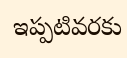ఇప్పటివరకు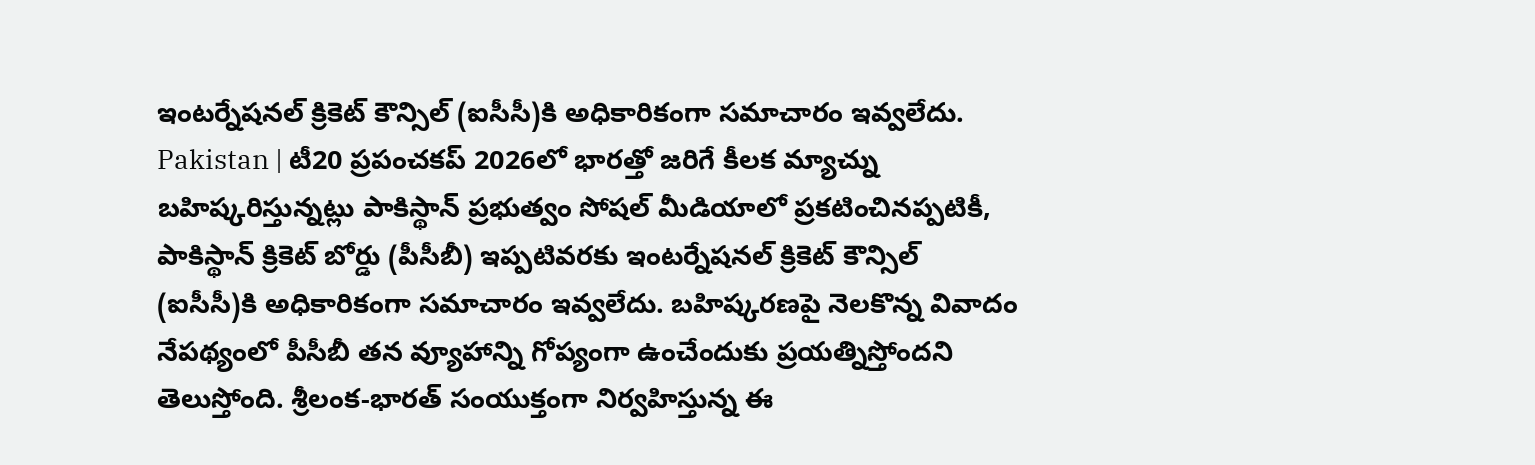ఇంటర్నేషనల్ క్రికెట్ కౌన్సిల్ (ఐసీసీ)కి అధికారికంగా సమాచారం ఇవ్వలేదు.
Pakistan | టీ20 ప్రపంచకప్ 2026లో భారత్తో జరిగే కీలక మ్యాచ్ను బహిష్కరిస్తున్నట్లు పాకిస్థాన్ ప్రభుత్వం సోషల్ మీడియాలో ప్రకటించినప్పటికీ, పాకిస్థాన్ క్రికెట్ బోర్డు (పీసీబీ) ఇప్పటివరకు ఇంటర్నేషనల్ క్రికెట్ కౌన్సిల్ (ఐసీసీ)కి అధికారికంగా సమాచారం ఇవ్వలేదు. బహిష్కరణపై నెలకొన్న వివాదం నేపథ్యంలో పీసీబీ తన వ్యూహాన్ని గోప్యంగా ఉంచేందుకు ప్రయత్నిస్తోందని తెలుస్తోంది. శ్రీలంక-భారత్ సంయుక్తంగా నిర్వహిస్తున్న ఈ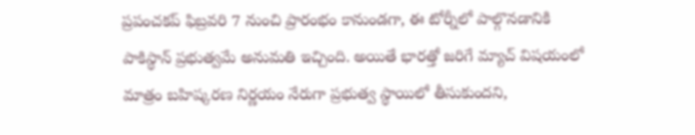ప్రపంచకప్ ఫిబ్రవరి 7 నుంచి ప్రారంభం కానుండగా, ఈ టోర్నీలో పాల్గొనడానికి పాకిస్థాన్ ప్రభుత్వమే అనుమతి ఇచ్చింది. అయితే భారత్తో జరిగే మ్యాచ్ విషయంలో మాత్రం బహిష్కరణ నిర్ణయం నేరుగా ప్రభుత్వ స్థాయిలో తీసుకుందని,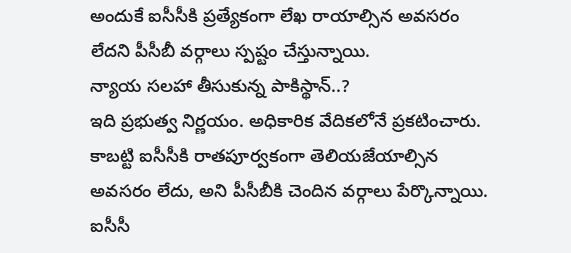అందుకే ఐసీసీకి ప్రత్యేకంగా లేఖ రాయాల్సిన అవసరం లేదని పీసీబీ వర్గాలు స్పష్టం చేస్తున్నాయి.
న్యాయ సలహా తీసుకున్న పాకిస్థాన్..?
ఇది ప్రభుత్వ నిర్ణయం. అధికారిక వేదికలోనే ప్రకటించారు. కాబట్టి ఐసీసీకి రాతపూర్వకంగా తెలియజేయాల్సిన అవసరం లేదు, అని పీసీబీకి చెందిన వర్గాలు పేర్కొన్నాయి. ఐసీసీ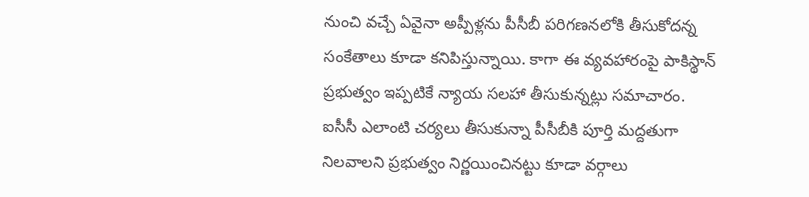నుంచి వచ్చే ఏవైనా అప్పీళ్లను పీసీబీ పరిగణనలోకి తీసుకోదన్న సంకేతాలు కూడా కనిపిస్తున్నాయి. కాగా ఈ వ్యవహారంపై పాకిస్థాన్ ప్రభుత్వం ఇప్పటికే న్యాయ సలహా తీసుకున్నట్లు సమాచారం. ఐసీసీ ఎలాంటి చర్యలు తీసుకున్నా పీసీబీకి పూర్తి మద్దతుగా నిలవాలని ప్రభుత్వం నిర్ణయించినట్టు కూడా వర్గాలు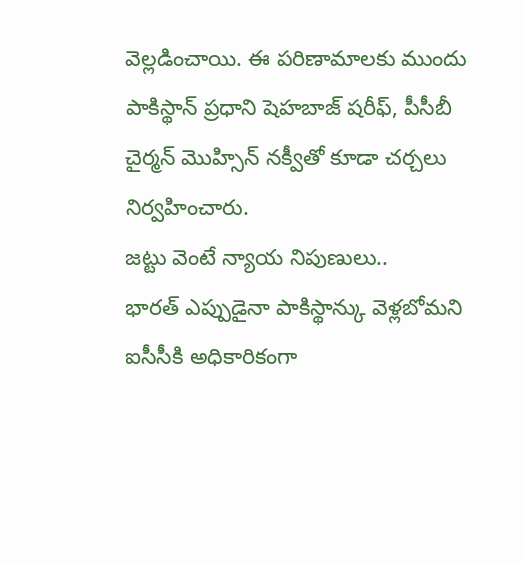వెల్లడించాయి. ఈ పరిణామాలకు ముందు పాకిస్థాన్ ప్రధాని షెహబాజ్ షరీఫ్, పీసీబీ చైర్మన్ మొహ్సిన్ నక్వీతో కూడా చర్చలు నిర్వహించారు.
జట్టు వెంటే న్యాయ నిపుణులు..
భారత్ ఎప్పుడైనా పాకిస్థాన్కు వెళ్లబోమని ఐసీసీకి అధికారికంగా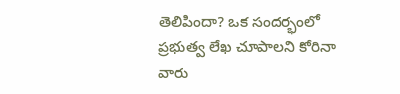తెలిపిందా? ఒక సందర్భంలో ప్రభుత్వ లేఖ చూపాలని కోరినా వారు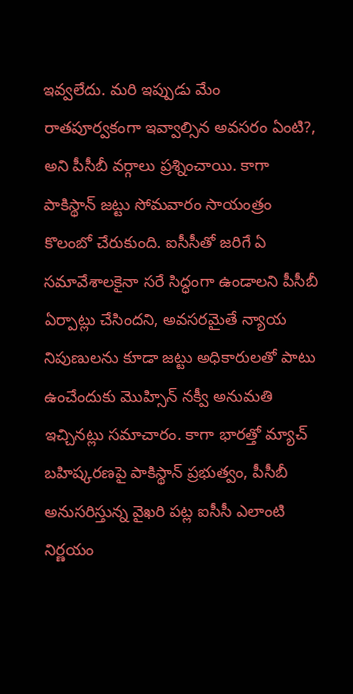ఇవ్వలేదు. మరి ఇప్పుడు మేం రాతపూర్వకంగా ఇవ్వాల్సిన అవసరం ఏంటి?, అని పీసీబీ వర్గాలు ప్రశ్నించాయి. కాగా పాకిస్థాన్ జట్టు సోమవారం సాయంత్రం కొలంబో చేరుకుంది. ఐసీసీతో జరిగే ఏ సమావేశాలకైనా సరే సిద్ధంగా ఉండాలని పీసీబీ ఏర్పాట్లు చేసిందని, అవసరమైతే న్యాయ నిపుణులను కూడా జట్టు అధికారులతో పాటు ఉంచేందుకు మొహ్సిన్ నక్వీ అనుమతి ఇచ్చినట్లు సమాచారం. కాగా భారత్తో మ్యాచ్ బహిష్కరణపై పాకిస్థాన్ ప్రభుత్వం, పీసీబీ అనుసరిస్తున్న వైఖరి పట్ల ఐసీసీ ఎలాంటి నిర్ణయం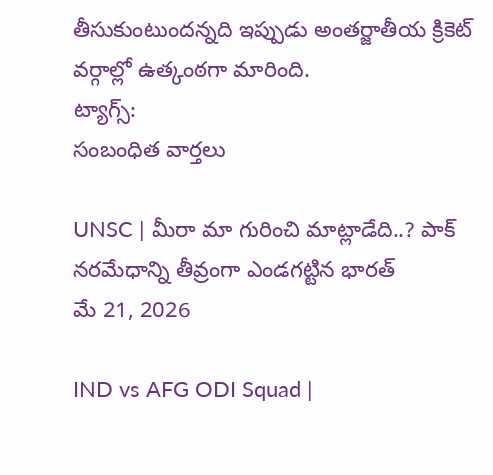తీసుకుంటుందన్నది ఇప్పుడు అంతర్జాతీయ క్రికెట్ వర్గాల్లో ఉత్కంఠగా మారింది.
ట్యాగ్స్:
సంబంధిత వార్తలు

UNSC | మీరా మా గురించి మాట్లాడేది..? పాక్ నరమేధాన్ని తీవ్రంగా ఎండగట్టిన భారత్
మే 21, 2026

IND vs AFG ODI Squad |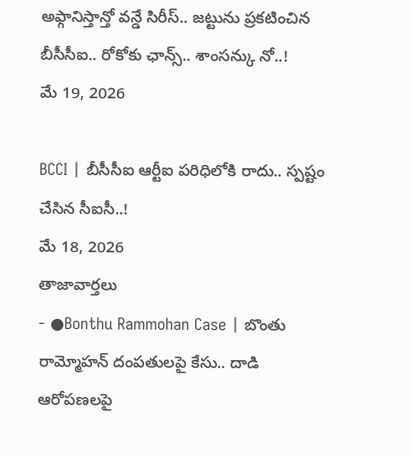అఫ్గానిస్తాన్తో వన్డే సిరీస్.. జట్టును ప్రకటించిన బీసీసీఐ.. రోకోకు ఛాన్స్.. శాంసన్కు నో..!
మే 19, 2026

BCCI | బీసీసీఐ ఆర్టీఐ పరిధిలోకి రాదు.. స్పష్టం చేసిన సీఐసీ..!
మే 18, 2026
తాజావార్తలు
- ●Bonthu Rammohan Case | బొంతు రామ్మోహన్ దంపతులపై కేసు.. దాడి ఆరోపణలపై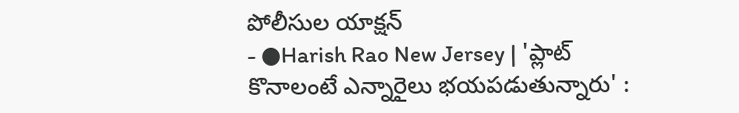పోలీసుల యాక్షన్
- ●Harish Rao New Jersey | 'ప్లాట్ కొనాలంటే ఎన్నారైలు భయపడుతున్నారు' :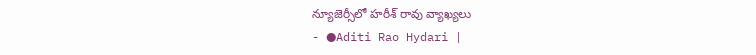న్యూజెర్సీలో హరీశ్ రావు వ్యాఖ్యలు
- ●Aditi Rao Hydari |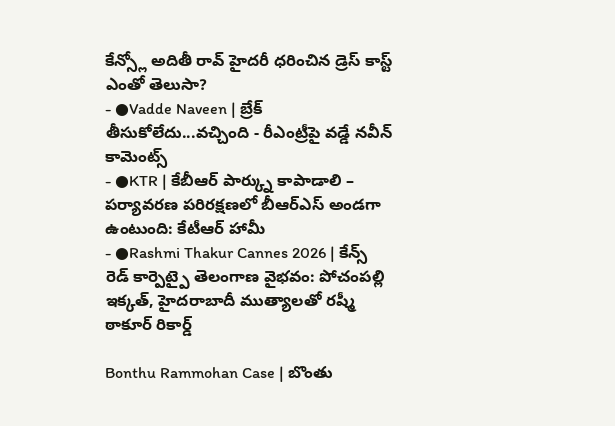కేన్స్లో అదితీ రావ్ హైదరీ ధరించిన డ్రెస్ కాస్ట్ ఎంతో తెలుసా?
- ●Vadde Naveen | బ్రేక్ తీసుకోలేదు...వచ్చింది - రీఎంట్రీపై వడ్డే నవీన్ కామెంట్స్
- ●KTR | కేబీఆర్ పార్క్ను కాపాడాలి – పర్యావరణ పరిరక్షణలో బీఆర్ఎస్ అండగా ఉంటుంది: కేటీఆర్ హామీ
- ●Rashmi Thakur Cannes 2026 | కేన్స్ రెడ్ కార్పెట్పై తెలంగాణ వైభవం: పోచంపల్లి ఇక్కత్, హైదరాబాదీ ముత్యాలతో రష్మీ ఠాకూర్ రికార్డ్

Bonthu Rammohan Case | బొంతు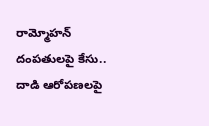రామ్మోహన్ దంపతులపై కేసు.. దాడి ఆరోపణలపై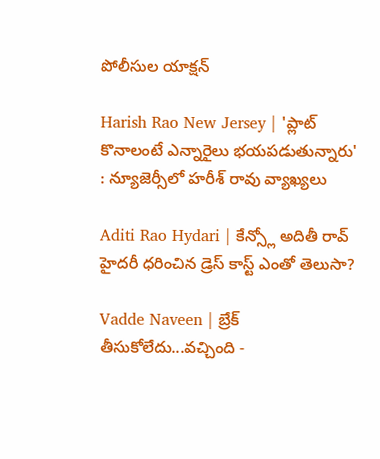పోలీసుల యాక్షన్

Harish Rao New Jersey | 'ప్లాట్ కొనాలంటే ఎన్నారైలు భయపడుతున్నారు' : న్యూజెర్సీలో హరీశ్ రావు వ్యాఖ్యలు

Aditi Rao Hydari | కేన్స్లో అదితీ రావ్ హైదరీ ధరించిన డ్రెస్ కాస్ట్ ఎంతో తెలుసా?

Vadde Naveen | బ్రేక్ తీసుకోలేదు...వచ్చింది -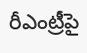రీఎంట్రీపై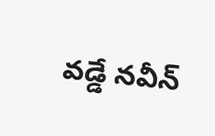వడ్డే నవీన్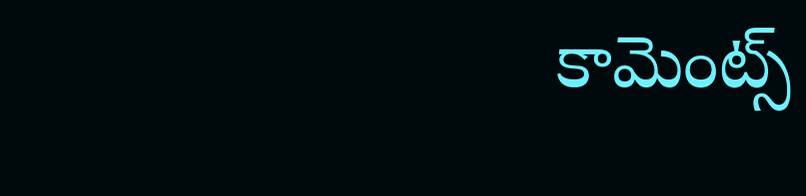కామెంట్స్